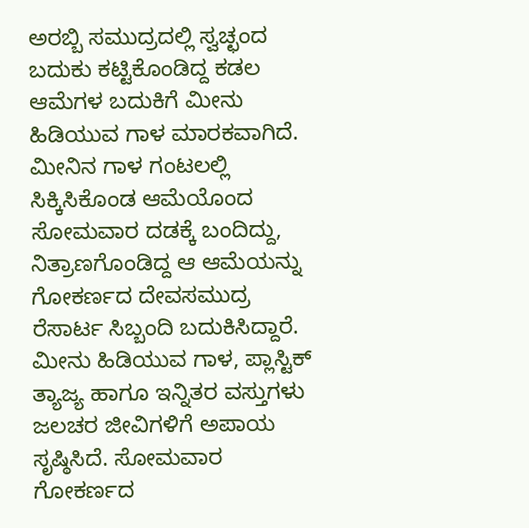ಅರಬ್ಬಿ ಸಮುದ್ರದಲ್ಲಿ ಸ್ವಚ್ಛಂದ ಬದುಕು ಕಟ್ಟಿಕೊಂಡಿದ್ದ ಕಡಲ ಆಮೆಗಳ ಬದುಕಿಗೆ ಮೀನು ಹಿಡಿಯುವ ಗಾಳ ಮಾರಕವಾಗಿದೆ. ಮೀನಿನ ಗಾಳ ಗಂಟಲಲ್ಲಿ ಸಿಕ್ಕಿಸಿಕೊಂಡ ಆಮೆಯೊಂದ ಸೋಮವಾರ ದಡಕ್ಕೆ ಬಂದಿದ್ದು, ನಿತ್ರಾಣಗೊಂಡಿದ್ದ ಆ ಆಮೆಯನ್ನು ಗೋಕರ್ಣದ ದೇವಸಮುದ್ರ ರೆಸಾರ್ಟ ಸಿಬ್ಬಂದಿ ಬದುಕಿಸಿದ್ದಾರೆ.
ಮೀನು ಹಿಡಿಯುವ ಗಾಳ, ಪ್ಲಾಸ್ಟಿಕ್ ತ್ಯಾಜ್ಯ ಹಾಗೂ ಇನ್ನಿತರ ವಸ್ತುಗಳು ಜಲಚರ ಜೀವಿಗಳಿಗೆ ಅಪಾಯ ಸೃಷ್ಠಿಸಿದೆ. ಸೋಮವಾರ ಗೋಕರ್ಣದ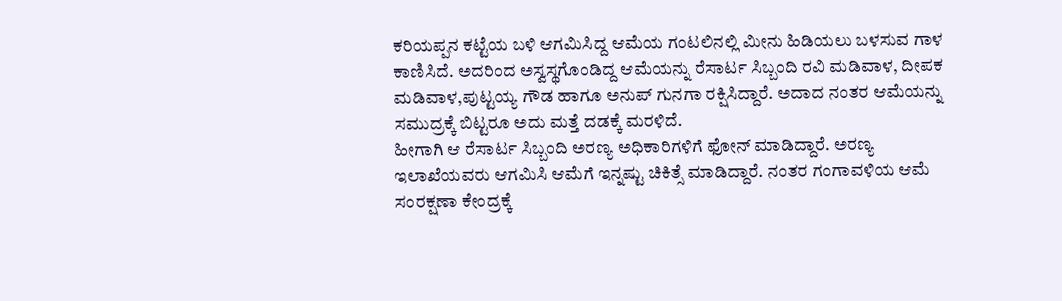ಕರಿಯಪ್ಪನ ಕಟ್ಟೆಯ ಬಳಿ ಆಗಮಿಸಿದ್ದ ಆಮೆಯ ಗಂಟಲಿನಲ್ಲಿ ಮೀನು ಹಿಡಿಯಲು ಬಳಸುವ ಗಾಳ ಕಾಣಿಸಿದೆ. ಅದರಿಂದ ಅಸ್ವಸ್ಥಗೊಂಡಿದ್ದ ಆಮೆಯನ್ನು ರೆಸಾರ್ಟ ಸಿಬ್ಬಂದಿ ರವಿ ಮಡಿವಾಳ, ದೀಪಕ ಮಡಿವಾಳ,ಪುಟ್ಟಯ್ಯ ಗೌಡ ಹಾಗೂ ಅನುಪ್ ಗುನಗಾ ರಕ್ಷಿಸಿದ್ದಾರೆ. ಅದಾದ ನಂತರ ಆಮೆಯನ್ನು ಸಮುದ್ರಕ್ಕೆ ಬಿಟ್ಟರೂ ಅದು ಮತ್ತೆ ದಡಕ್ಕೆ ಮರಳಿದೆ.
ಹೀಗಾಗಿ ಆ ರೆಸಾರ್ಟ ಸಿಬ್ಬಂದಿ ಅರಣ್ಯ ಅಧಿಕಾರಿಗಳಿಗೆ ಫೋನ್ ಮಾಡಿದ್ದಾರೆ. ಅರಣ್ಯ ಇಲಾಖೆಯವರು ಆಗಮಿಸಿ ಆಮೆಗೆ ಇನ್ನಷ್ಟು ಚಿಕಿತ್ಸೆ ಮಾಡಿದ್ದಾರೆ. ನಂತರ ಗಂಗಾವಳಿಯ ಆಮೆ ಸಂರಕ್ಷಣಾ ಕೇಂದ್ರಕ್ಕೆ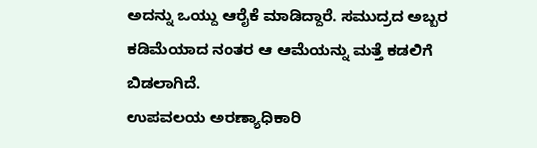ಅದನ್ನು ಒಯ್ದು ಆರೈಕೆ ಮಾಡಿದ್ದಾರೆ. ಸಮುದ್ರದ ಅಬ್ಬರ ಕಡಿಮೆಯಾದ ನಂತರ ಆ ಆಮೆಯನ್ನು ಮತ್ತೆ ಕಡಲಿಗೆ ಬಿಡಲಾಗಿದೆ.
ಉಪವಲಯ ಅರಣ್ಯಾಧಿಕಾರಿ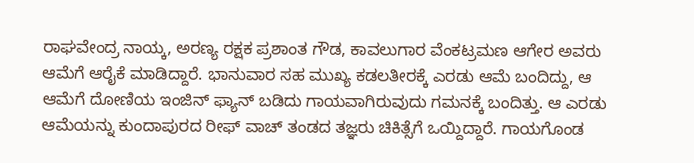ರಾಘವೇಂದ್ರ ನಾಯ್ಕ, ಅರಣ್ಯ ರಕ್ಷಕ ಪ್ರಶಾಂತ ಗೌಡ, ಕಾವಲುಗಾರ ವೆಂಕಟ್ರಮಣ ಆಗೇರ ಅವರು ಆಮೆಗೆ ಆರೈಕೆ ಮಾಡಿದ್ದಾರೆ. ಭಾನುವಾರ ಸಹ ಮುಖ್ಯ ಕಡಲತೀರಕ್ಕೆ ಎರಡು ಆಮೆ ಬಂದಿದ್ದು, ಆ ಆಮೆಗೆ ದೋಣಿಯ ಇಂಜಿನ್ ಫ್ಯಾನ್ ಬಡಿದು ಗಾಯವಾಗಿರುವುದು ಗಮನಕ್ಕೆ ಬಂದಿತ್ತು. ಆ ಎರಡು ಆಮೆಯನ್ನು ಕುಂದಾಪುರದ ರೀಫ್ ವಾಚ್ ತಂಡದ ತಜ್ಞರು ಚಿಕಿತ್ಸೆಗೆ ಒಯ್ದಿದ್ದಾರೆ. ಗಾಯಗೊಂಡ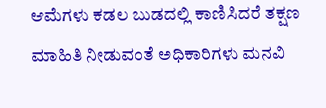ಆಮೆಗಳು ಕಡಲ ಬುಡದಲ್ಲಿ ಕಾಣಿಸಿದರೆ ತಕ್ಷಣ ಮಾಹಿತಿ ನೀಡುವಂತೆ ಅಧಿಕಾರಿಗಳು ಮನವಿ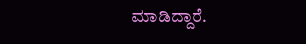ಮಾಡಿದ್ದಾರೆ.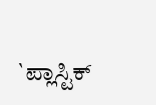`ಪ್ಲಾಸ್ಟಿಕ್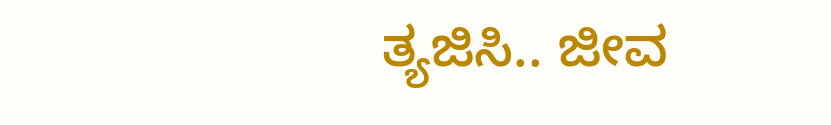ತ್ಯಜಿಸಿ.. ಜೀವ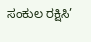ಸಂಕುಲ ರಕ್ಷಿಸಿ’